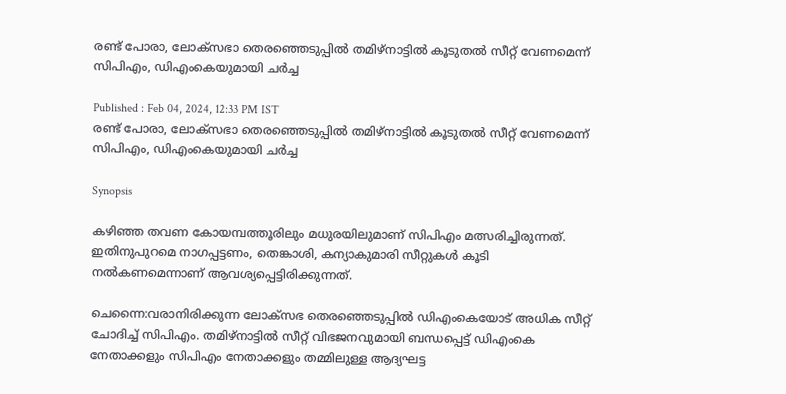രണ്ട് പോരാ, ലോക്സഭാ തെരഞ്ഞെടുപ്പിൽ തമിഴ്നാട്ടിൽ കൂടുതൽ സീറ്റ് വേണമെന്ന് സിപിഎം, ഡിഎംകെയുമായി ചര്‍ച്ച

Published : Feb 04, 2024, 12:33 PM IST
രണ്ട് പോരാ, ലോക്സഭാ തെരഞ്ഞെടുപ്പിൽ തമിഴ്നാട്ടിൽ കൂടുതൽ സീറ്റ് വേണമെന്ന് സിപിഎം, ഡിഎംകെയുമായി ചര്‍ച്ച

Synopsis

കഴിഞ്ഞ തവണ കോയമ്പത്തൂരിലും മധുരയിലുമാണ് സിപിഎം മത്സരിച്ചിരുന്നത്. ഇതിനുപുറമെ നാഗപ്പട്ടണം, തെങ്കാശി, കന്യാകുമാരി സീറ്റുകള്‍ കൂടി നല്‍കണമെന്നാണ് ആവശ്യപ്പെട്ടിരിക്കുന്നത്.

ചെന്നൈ:വരാനിരിക്കുന്ന ലോക്സഭ തെരഞ്ഞെടുപ്പില്‍ ഡിഎംകെയോട് അധിക സീറ്റ് ചോദിച്ച് സിപിഎം. തമിഴ്നാട്ടില്‍ സീറ്റ് വിഭജനവുമായി ബന്ധപ്പെട്ട് ഡിഎംകെ നേതാക്കളും സിപിഎം നേതാക്കളും തമ്മിലുള്ള ആദ്യഘട്ട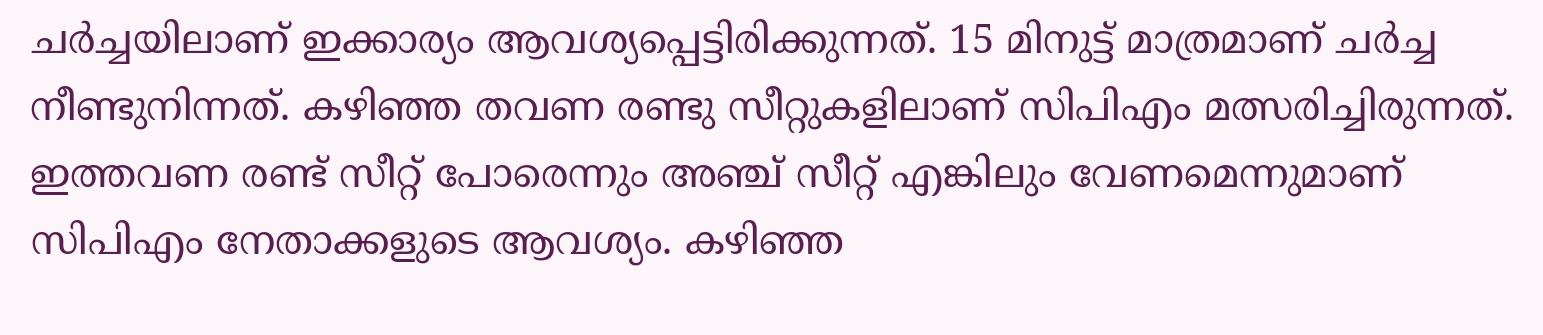ചര്‍ച്ചയിലാണ് ഇക്കാര്യം ആവശ്യപ്പെട്ടിരിക്കുന്നത്. 15 മിനുട്ട് മാത്രമാണ് ചര്‍ച്ച നീണ്ടുനിന്നത്. കഴിഞ്ഞ തവണ രണ്ടു സീറ്റുകളിലാണ് സിപിഎം മത്സരിച്ചിരുന്നത്. ഇത്തവണ രണ്ട് സീറ്റ് പോരെന്നും അഞ്ച് സീറ്റ് എങ്കിലും വേണമെന്നുമാണ് സിപിഎം നേതാക്കളുടെ ആവശ്യം. കഴിഞ്ഞ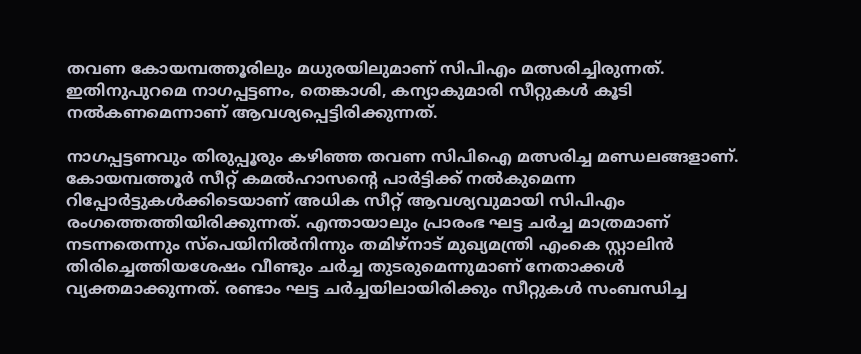തവണ കോയമ്പത്തൂരിലും മധുരയിലുമാണ് സിപിഎം മത്സരിച്ചിരുന്നത്. ഇതിനുപുറമെ നാഗപ്പട്ടണം, തെങ്കാശി, കന്യാകുമാരി സീറ്റുകള്‍ കൂടി നല്‍കണമെന്നാണ് ആവശ്യപ്പെട്ടിരിക്കുന്നത്.

നാഗപ്പട്ടണവും തിരുപ്പൂരും കഴിഞ്ഞ തവണ സിപിഐ മത്സരിച്ച മണ്ഡലങ്ങളാണ്. കോയമ്പത്തൂര്‍ സീറ്റ് കമല്‍ഹാസന്‍റെ പാര്‍ട്ടിക്ക് നല്‍കുമെന്ന റിപ്പോര്‍ട്ടുകള്‍ക്കിടെയാണ് അധിക സീറ്റ് ആവശ്യവുമായി സിപിഎം രംഗത്തെത്തിയിരിക്കുന്നത്. എന്തായാലും പ്രാരംഭ ഘട്ട ചര്‍ച്ച മാത്രമാണ് നടന്നതെന്നും സ്പെയിനില്‍നിന്നും തമിഴ്നാട് മുഖ്യമന്ത്രി എംകെ സ്റ്റാലിന്‍ തിരിച്ചെത്തിയശേഷം വീണ്ടും ചര്‍ച്ച തുടരുമെന്നുമാണ് നേതാക്കള്‍ വ്യക്തമാക്കുന്നത്. രണ്ടാം ഘട്ട ചര്‍ച്ചയിലായിരിക്കും സീറ്റുകള്‍ സംബന്ധിച്ച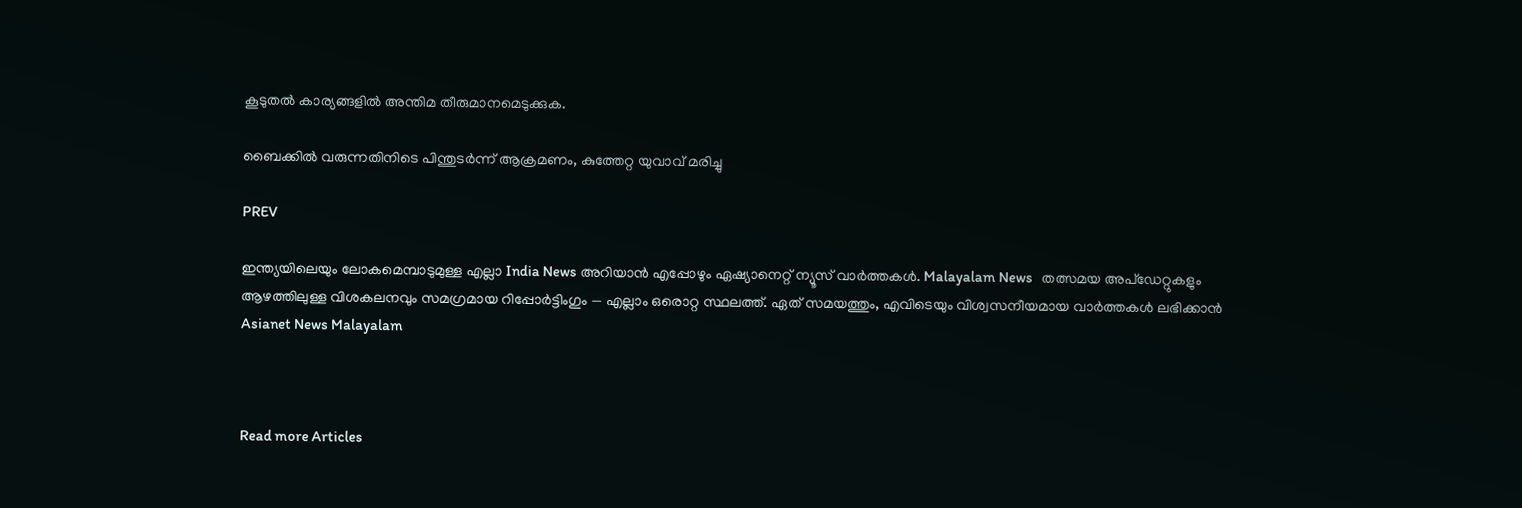കൂടുതല്‍ കാര്യങ്ങളില്‍ അന്തിമ തീരുമാനമെടുക്കുക.

ബൈക്കില്‍ വരുന്നതിനിടെ പിന്തുടര്‍ന്ന് ആക്രമണം, കുത്തേറ്റ യുവാവ് മരിച്ചു

PREV

ഇന്ത്യയിലെയും ലോകമെമ്പാടുമുള്ള എല്ലാ India News അറിയാൻ എപ്പോഴും ഏഷ്യാനെറ്റ് ന്യൂസ് വാർത്തകൾ. Malayalam News   തത്സമയ അപ്‌ഡേറ്റുകളും ആഴത്തിലുള്ള വിശകലനവും സമഗ്രമായ റിപ്പോർട്ടിംഗും — എല്ലാം ഒരൊറ്റ സ്ഥലത്ത്. ഏത് സമയത്തും, എവിടെയും വിശ്വസനീയമായ വാർത്തകൾ ലഭിക്കാൻ Asianet News Malayalam



Read more Articles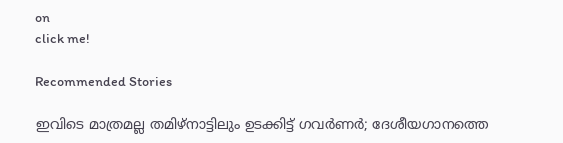on
click me!

Recommended Stories

ഇവിടെ മാത്രമല്ല തമിഴ്നാട്ടിലും ഉടക്കിട്ട് ഗവർണർ; ദേശീയഗാനത്തെ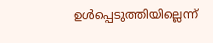ഉൾപ്പെടുത്തിയില്ലെന്ന്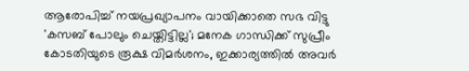ആരോപിച്ച് നയപ്രഖ്യാപനം വായിക്കാതെ സഭ വിട്ടു
'കസബ് പോലും ചെയ്തിട്ടില്ല'; മനേക ഗാന്ധിക്ക് സുപ്രീം കോടതിയുടെ രൂക്ഷ വിമർശനം, ഇക്കാര്യത്തില്‍ അവർ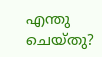എന്തു ചെയ്തു?